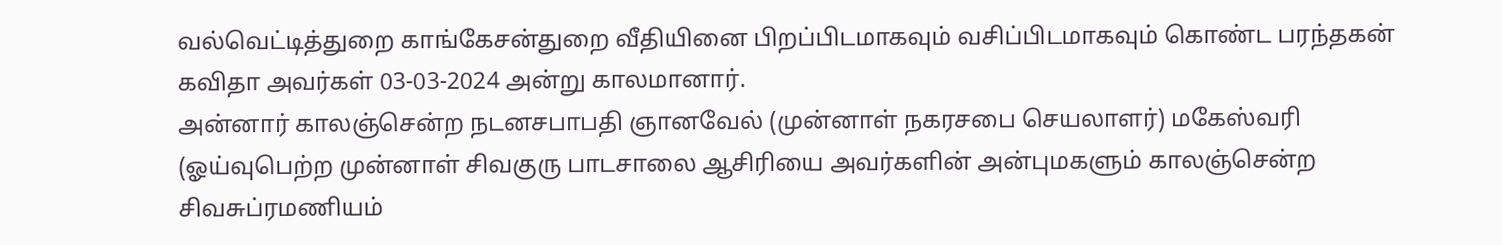வல்வெட்டித்துறை காங்கேசன்துறை வீதியினை பிறப்பிடமாகவும் வசிப்பிடமாகவும் கொண்ட பரந்தகன் கவிதா அவர்கள் 03-03-2024 அன்று காலமானார்.
அன்னார் காலஞ்சென்ற நடனசபாபதி ஞானவேல் (முன்னாள் நகரசபை செயலாளர்) மகேஸ்வரி (ஓய்வுபெற்ற முன்னாள் சிவகுரு பாடசாலை ஆசிரியை அவர்களின் அன்புமகளும் காலஞ்சென்ற சிவசுப்ரமணியம்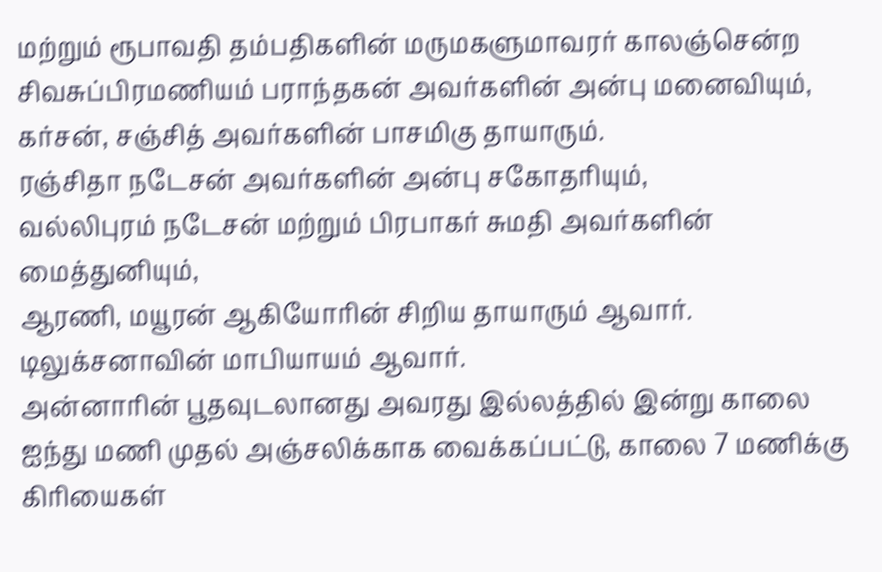மற்றும் ரூபாவதி தம்பதிகளின் மருமகளுமாவரர் காலஞ்சென்ற சிவசுப்பிரமணியம் பராந்தகன் அவர்களின் அன்பு மனைவியும்,
கர்சன், சஞ்சித் அவர்களின் பாசமிகு தாயாரும்.
ரஞ்சிதா நடேசன் அவர்களின் அன்பு சகோதரியும்,
வல்லிபுரம் நடேசன் மற்றும் பிரபாகர் சுமதி அவர்களின் மைத்துனியும்,
ஆரணி, மயூரன் ஆகியோரின் சிறிய தாயாரும் ஆவார். டிலுக்சனாவின் மாபியாயம் ஆவார்.
அன்னாரின் பூதவுடலானது அவரது இல்லத்தில் இன்று காலை ஐந்து மணி முதல் அஞ்சலிக்காக வைக்கப்பட்டு, காலை 7 மணிக்கு கிரியைகள்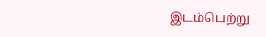இடம்பெற்று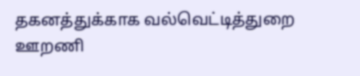தகனத்துக்காக வல்வெட்டித்துறை ஊறணி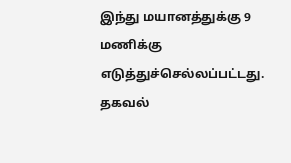இந்து மயானத்துக்கு 9 மணிக்கு எடுத்துச்செல்லப்பட்டது.
தகவல்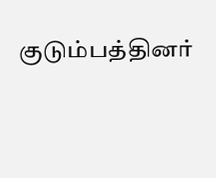குடும்பத்தினர்